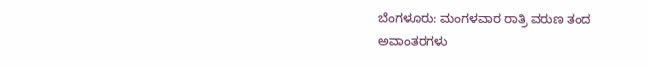ಬೆಂಗಳೂರು: ಮಂಗಳವಾರ ರಾತ್ರಿ ವರುಣ ತಂದ ಅವಾಂತರಗಳು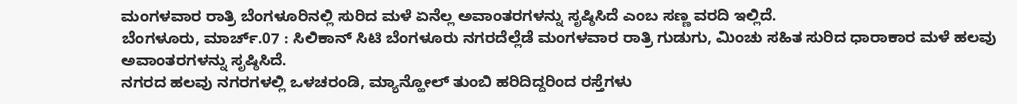ಮಂಗಳವಾರ ರಾತ್ರಿ ಬೆಂಗಳೂರಿನಲ್ಲಿ ಸುರಿದ ಮಳೆ ಏನೆಲ್ಲ ಅವಾಂತರಗಳನ್ನು ಸೃಷ್ಠಿಸಿದೆ ಎಂಬ ಸಣ್ಣ ವರದಿ ಇಲ್ಲಿದೆ.
ಬೆಂಗಳೂರು, ಮಾರ್ಚ್.07 : ಸಿಲಿಕಾನ್ ಸಿಟಿ ಬೆಂಗಳೂರು ನಗರದೆಲ್ಲೆಡೆ ಮಂಗಳವಾರ ರಾತ್ರಿ ಗುಡುಗು, ಮಿಂಚು ಸಹಿತ ಸುರಿದ ಧಾರಾಕಾರ ಮಳೆ ಹಲವು ಅವಾಂತರಗಳನ್ನು ಸೃಷ್ಠಿಸಿದೆ.
ನಗರದ ಹಲವು ನಗರಗಳಲ್ಲಿ ಒಳಚರಂಡಿ, ಮ್ಯಾನ್ಹೋಲ್ ತುಂಬಿ ಹರಿದಿದ್ದರಿಂದ ರಸ್ತೆಗಳು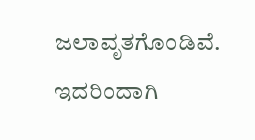ಜಲಾವೃತಗೊಂಡಿವೆ. ಇದರಿಂದಾಗಿ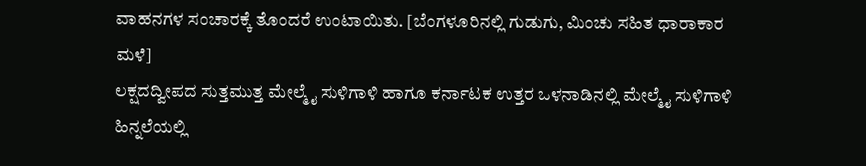ವಾಹನಗಳ ಸಂಚಾರಕ್ಕೆ ತೊಂದರೆ ಉಂಟಾಯಿತು. [ಬೆಂಗಳೂರಿನಲ್ಲಿ ಗುಡುಗು, ಮಿಂಚು ಸಹಿತ ಧಾರಾಕಾರ ಮಳೆ]
ಲಕ್ಷದದ್ವೀಪದ ಸುತ್ತಮುತ್ತ ಮೇಲ್ಮೈ ಸುಳಿಗಾಳಿ ಹಾಗೂ ಕರ್ನಾಟಕ ಉತ್ತರ ಒಳನಾಡಿನಲ್ಲಿ ಮೇಲ್ಮೈ ಸುಳಿಗಾಳಿ ಹಿನ್ನಲೆಯಲ್ಲಿ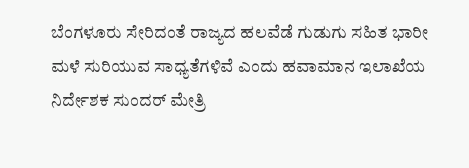ಬೆಂಗಳೂರು ಸೇರಿದಂತೆ ರಾಜ್ಯದ ಹಲವೆಡೆ ಗುಡುಗು ಸಹಿತ ಭಾರೀ ಮಳೆ ಸುರಿಯುವ ಸಾಧ್ಯತೆಗಳಿವೆ ಎಂದು ಹವಾಮಾನ ಇಲಾಖೆಯ ನಿರ್ದೇಶಕ ಸುಂದರ್ ಮೇತ್ರಿ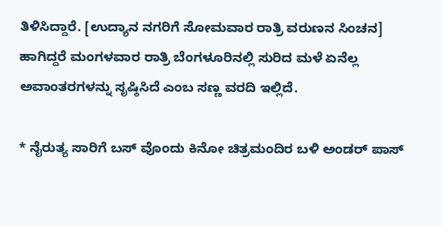ತಿಳಿಸಿದ್ದಾರೆ. [ಉದ್ಯಾನ ನಗರಿಗೆ ಸೋಮವಾರ ರಾತ್ರಿ ವರುಣನ ಸಿಂಚನ]
ಹಾಗಿದ್ದರೆ ಮಂಗಳವಾರ ರಾತ್ರಿ ಬೆಂಗಳೂರಿನಲ್ಲಿ ಸುರಿದ ಮಳೆ ಏನೆಲ್ಲ ಅವಾಂತರಗಳನ್ನು ಸೃಷ್ಠಿಸಿದೆ ಎಂಬ ಸಣ್ಣ ವರದಿ ಇಲ್ಲಿದೆ.

* ನೈರುತ್ಯ ಸಾರಿಗೆ ಬಸ್ ವೊಂದು ಕಿನೋ ಚಿತ್ರಮಂದಿರ ಬಳಿ ಅಂಡರ್ ಪಾಸ್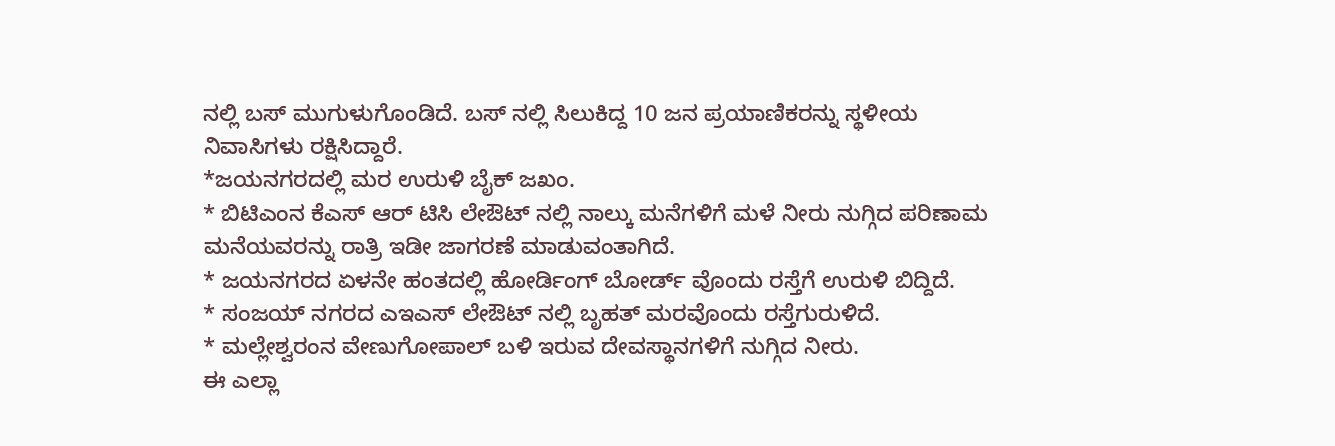ನಲ್ಲಿ ಬಸ್ ಮುಗುಳುಗೊಂಡಿದೆ. ಬಸ್ ನಲ್ಲಿ ಸಿಲುಕಿದ್ದ 10 ಜನ ಪ್ರಯಾಣಿಕರನ್ನು ಸ್ಥಳೀಯ ನಿವಾಸಿಗಳು ರಕ್ಷಿಸಿದ್ದಾರೆ.
*ಜಯನಗರದಲ್ಲಿ ಮರ ಉರುಳಿ ಬೈಕ್ ಜಖಂ.
* ಬಿಟಿಎಂನ ಕೆಎಸ್ ಆರ್ ಟಿಸಿ ಲೇಔಟ್ ನಲ್ಲಿ ನಾಲ್ಕು ಮನೆಗಳಿಗೆ ಮಳೆ ನೀರು ನುಗ್ಗಿದ ಪರಿಣಾಮ ಮನೆಯವರನ್ನು ರಾತ್ರಿ ಇಡೀ ಜಾಗರಣೆ ಮಾಡುವಂತಾಗಿದೆ.
* ಜಯನಗರದ ಏಳನೇ ಹಂತದಲ್ಲಿ ಹೋರ್ಡಿಂಗ್ ಬೋರ್ಡ್ ವೊಂದು ರಸ್ತೆಗೆ ಉರುಳಿ ಬಿದ್ದಿದೆ.
* ಸಂಜಯ್ ನಗರದ ಎಇಎಸ್ ಲೇಔಟ್ ನಲ್ಲಿ ಬೃಹತ್ ಮರವೊಂದು ರಸ್ತೆಗುರುಳಿದೆ.
* ಮಲ್ಲೇಶ್ವರಂನ ವೇಣುಗೋಪಾಲ್ ಬಳಿ ಇರುವ ದೇವಸ್ಥಾನಗಳಿಗೆ ನುಗ್ಗಿದ ನೀರು.
ಈ ಎಲ್ಲಾ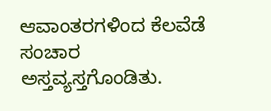ಆವಾಂತರಗಳಿಂದ ಕೆಲವೆಡೆ ಸಂಚಾರ ಅಸ್ತವ್ಯಸ್ತಗೊಂಡಿತು.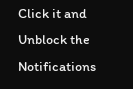Click it and Unblock the Notifications